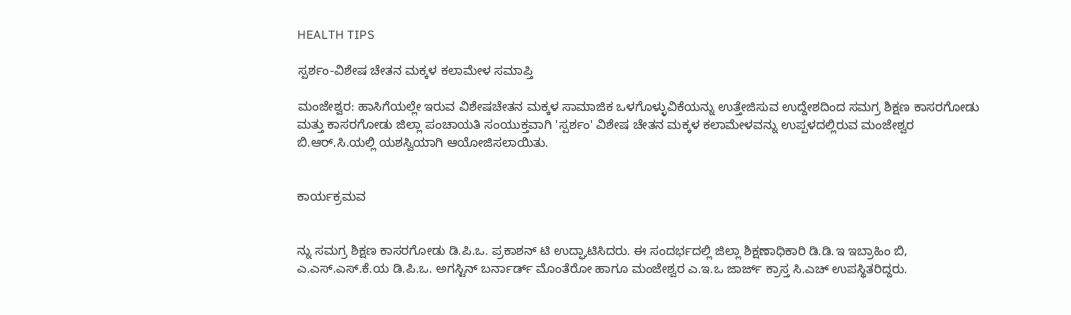HEALTH TIPS

ಸ್ಪರ್ಶಂ-ವಿಶೇಷ ಚೇತನ ಮಕ್ಕಳ ಕಲಾಮೇಳ ಸಮಾಪ್ತಿ

ಮಂಜೇಶ್ವರ: ಹಾಸಿಗೆಯಲ್ಲೇ ಇರುವ ವಿಶೇಷಚೇತನ ಮಕ್ಕಳ ಸಾಮಾಜಿಕ ಒಳಗೊಳ್ಳುವಿಕೆಯನ್ನು ಉತ್ತೇಜಿಸುವ ಉದ್ದೇಶದಿಂದ ಸಮಗ್ರ ಶಿಕ್ಷಣ ಕಾಸರಗೋಡು ಮತ್ತು ಕಾಸರಗೋಡು ಜಿಲ್ಲಾ ಪಂಚಾಯತಿ ಸಂಯುಕ್ತವಾಗಿ 'ಸ್ಪರ್ಶಂ' ವಿಶೇಷ ಚೇತನ ಮಕ್ಕಳ ಕಲಾಮೇಳವನ್ನು ಉಪ್ಪಳದಲ್ಲಿರುವ ಮಂಜೇಶ್ವರ ಬಿ.ಆರ್.ಸಿ.ಯಲ್ಲಿ ಯಶಸ್ವಿಯಾಗಿ ಆಯೋಜಿಸಲಾಯಿತು.


ಕಾರ್ಯಕ್ರಮವ


ನ್ನು ಸಮಗ್ರ ಶಿಕ್ಷಣ ಕಾಸರಗೋಡು ಡಿ.ಪಿ.ಒ. ಪ್ರಕಾಶನ್ ಟಿ ಉದ್ಘಾಟಿಸಿದರು. ಈ ಸಂದರ್ಭದಲ್ಲಿ ಜಿಲ್ಲಾ ಶಿಕ್ಷಣಾಧಿಕಾರಿ ಡಿ.ಡಿ.ಇ ಇಬ್ರಾಹಿಂ ಬಿ, ಎ.ಎಸ್.ಎಸ್.ಕೆ.ಯ ಡಿ.ಪಿ.ಒ. ಅಗಸ್ಟಿನ್ ಬರ್ನಾರ್ಡ್ ಮೊಂತೆರೋ ಹಾಗೂ ಮಂಜೇಶ್ವರ ಎ.ಇ.ಒ ಜಾರ್ಜ್ ಕ್ರಾಸ್ತ ಸಿ.ಎಚ್ ಉಪಸ್ಥಿತರಿದ್ದರು.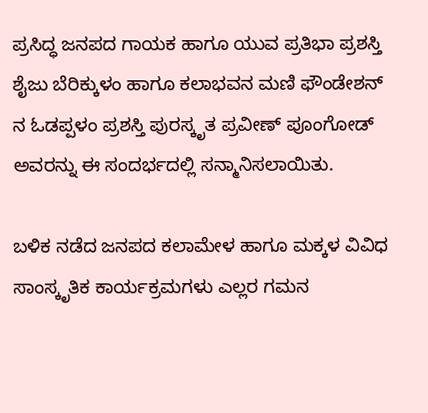ಪ್ರಸಿದ್ಧ ಜನಪದ ಗಾಯಕ ಹಾಗೂ ಯುವ ಪ್ರತಿಭಾ ಪ್ರಶಸ್ತಿ ಶೈಜು ಬೆರಿಕ್ಕುಳಂ ಹಾಗೂ ಕಲಾಭವನ ಮಣಿ ಫೌಂಡೇಶನ್ ನ ಓಡಪ್ಪಳಂ ಪ್ರಶಸ್ತಿ ಪುರಸ್ಕೃತ ಪ್ರವೀಣ್ ಪೂಂಗೋಡ್ ಅವರನ್ನು ಈ ಸಂದರ್ಭದಲ್ಲಿ ಸನ್ಮಾನಿಸಲಾಯಿತು.

ಬಳಿಕ ನಡೆದ ಜನಪದ ಕಲಾಮೇಳ ಹಾಗೂ ಮಕ್ಕಳ ವಿವಿಧ ಸಾಂಸ್ಕೃತಿಕ ಕಾರ್ಯಕ್ರಮಗಳು ಎಲ್ಲರ ಗಮನ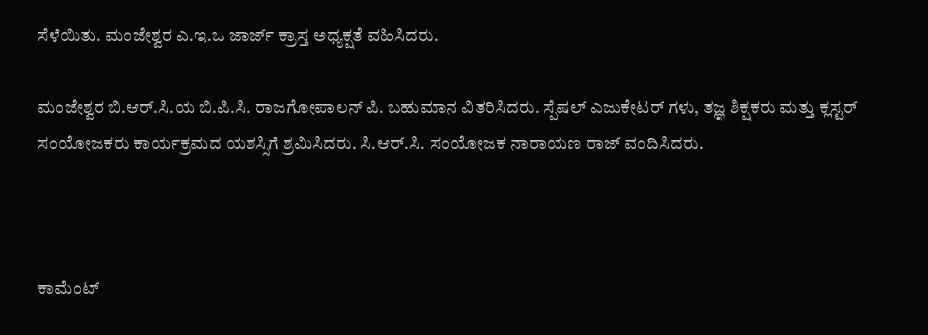ಸೆಳೆಯಿತು. ಮಂಜೇಶ್ವರ ಎ.ಇ.ಒ ಜಾರ್ಜ್ ಕ್ರಾಸ್ತ ಅಧ್ಯಕ್ಷತೆ ವಹಿಸಿದರು.

ಮಂಜೇಶ್ವರ ಬಿ.ಆರ್.ಸಿ.ಯ ಬಿ.ಪಿ.ಸಿ. ರಾಜಗೋಪಾಲನ್ ಪಿ. ಬಹುಮಾನ ವಿತರಿಸಿದರು. ಸ್ಪೆಷಲ್ ಎಜುಕೇಟರ್ ಗಳು, ತಜ್ಞ ಶಿಕ್ಷಕರು ಮತ್ತು ಕ್ಲಸ್ಟರ್ ಸಂಯೋಜಕರು ಕಾರ್ಯಕ್ರಮದ ಯಶಸ್ಸಿಗೆ ಶ್ರಮಿಸಿದರು. ಸಿ.ಆರ್.ಸಿ. ಸಂಯೋಜಕ ನಾರಾಯಣ ರಾಜ್ ವಂದಿಸಿದರು.



ಕಾಮೆಂಟ್‌‌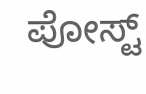ಪೋಸ್ಟ್‌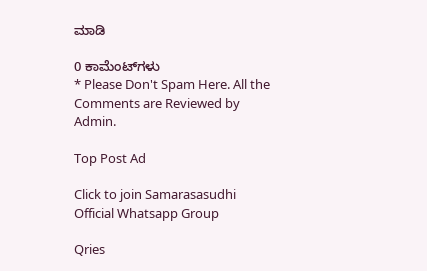ಮಾಡಿ

0 ಕಾಮೆಂಟ್‌ಗಳು
* Please Don't Spam Here. All the Comments are Reviewed by Admin.

Top Post Ad

Click to join Samarasasudhi Official Whatsapp Group

Qries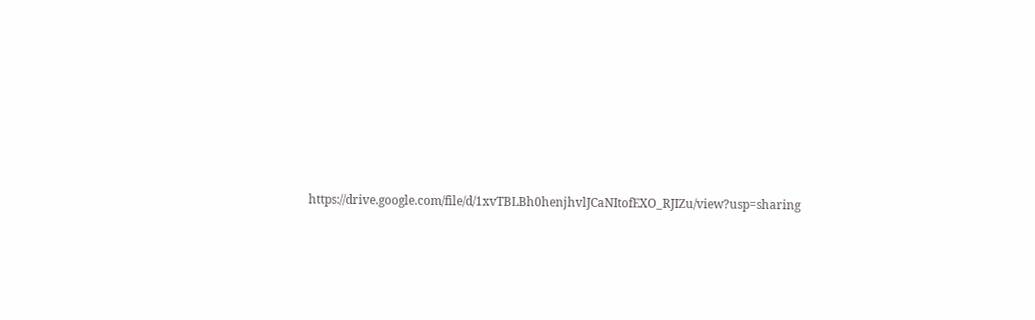https://drive.google.com/file/d/1xvTBLBh0henjhvlJCaNItofEXO_RJIZu/view?usp=sharing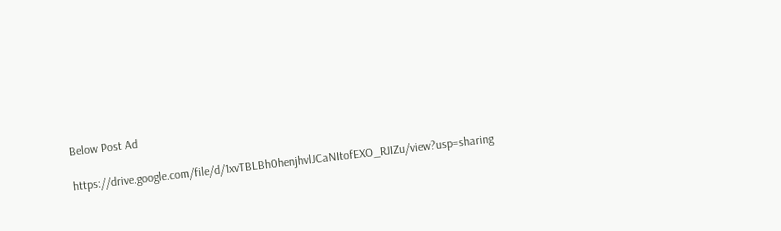Below Post Ad

https://drive.google.com/file/d/1xvTBLBh0henjhvlJCaNItofEXO_RJIZu/view?usp=sharing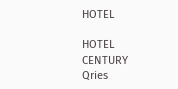HOTEL

HOTEL
CENTURY
Qries